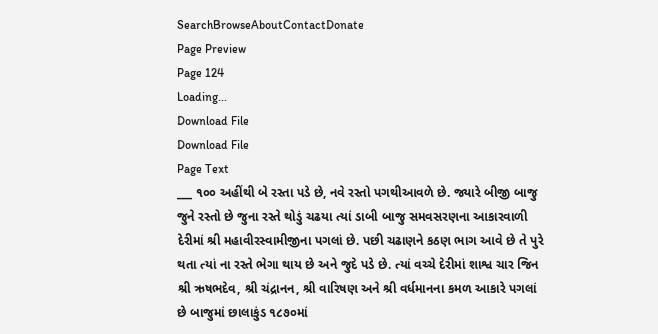SearchBrowseAboutContactDonate
Page Preview
Page 124
Loading...
Download File
Download File
Page Text
___ ૧૦૦ અહીંથી બે રસ્તા પડે છે, નવે રસ્તો પગથીઆવળે છે. જ્યારે બીજી બાજુ જુને રસ્તો છે જુના રસ્તે થોડું ચઢયા ત્યાં ડાબી બાજુ સમવસરણના આકારવાળી દેરીમાં શ્રી મહાવીરસ્વામીજીના પગલાં છે. પછી ચઢાણને કઠણ ભાગ આવે છે તે પુરે થતા ત્યાં ના રસ્તે ભેગા થાય છે અને જુદે પડે છે. ત્યાં વચ્ચે દેરીમાં શાશ્વ ચાર જિન શ્રી ઋષભદેવ, શ્રી ચંદ્રાનન, શ્રી વારિષણ અને શ્રી વર્ધમાનના કમળ આકારે પગલાં છે બાજુમાં છાલાકુંડ ૧૮૭૦માં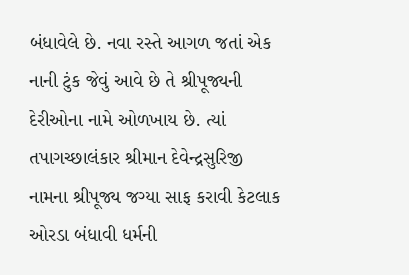બંધાવેલે છે. નવા રસ્તે આગળ જતાં એક નાની ટુંક જેવું આવે છે તે શ્રીપૂજ્યની દેરીઓના નામે ઓળખાય છે. ત્યાં તપાગચ્છાલંકાર શ્રીમાન દેવેન્દ્રસુરિજી નામના શ્રીપૂજ્ય જગ્યા સાફ કરાવી કેટલાક ઓરડા બંધાવી ધર્મની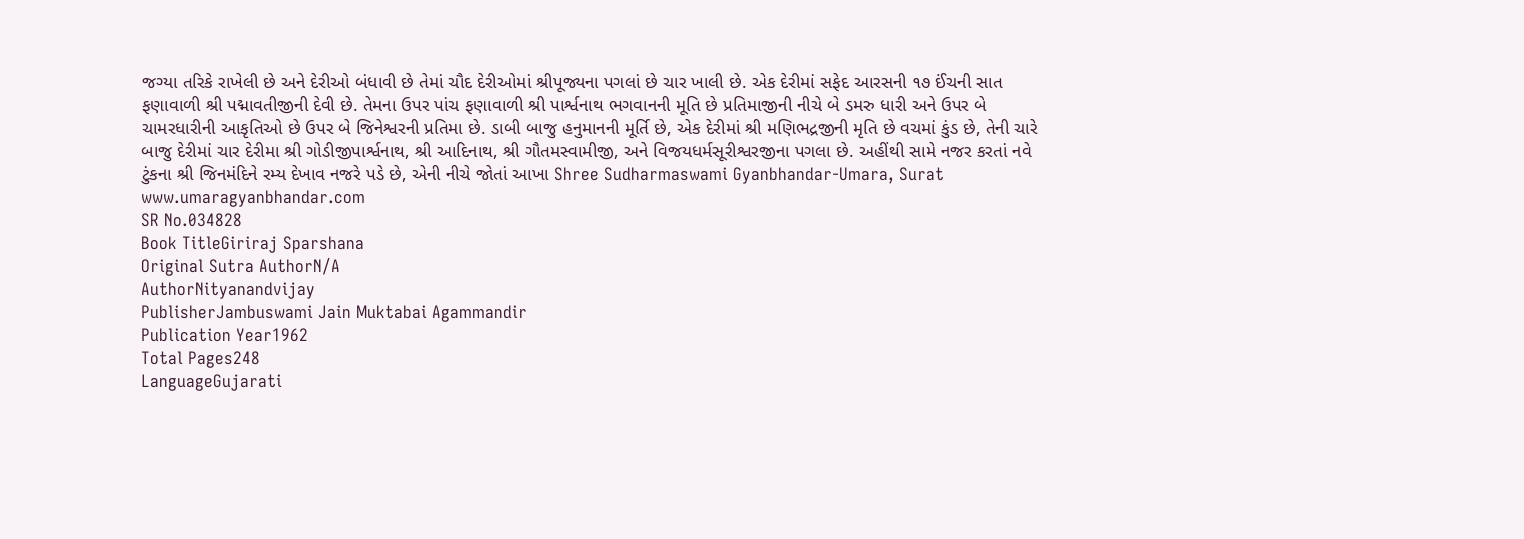જગ્યા તરિકે રાખેલી છે અને દેરીઓ બંધાવી છે તેમાં ચૌદ દેરીઓમાં શ્રીપૂજ્યના પગલાં છે ચાર ખાલી છે. એક દેરીમાં સફેદ આરસની ૧૭ ઈંચની સાત ફણાવાળી શ્રી પદ્માવતીજીની દેવી છે. તેમના ઉપર પાંચ ફણાવાળી શ્રી પાર્શ્વનાથ ભગવાનની મૂતિ છે પ્રતિમાજીની નીચે બે ડમરુ ધારી અને ઉપર બે ચામરધારીની આકૃતિઓ છે ઉપર બે જિનેશ્વરની પ્રતિમા છે. ડાબી બાજુ હનુમાનની મૂર્તિ છે, એક દેરીમાં શ્રી મણિભદ્રજીની મૃતિ છે વચમાં કુંડ છે, તેની ચારે બાજુ દેરીમાં ચાર દેરીમા શ્રી ગોડીજીપાર્શ્વનાથ, શ્રી આદિનાથ, શ્રી ગૌતમસ્વામીજી, અને વિજયધર્મસૂરીશ્વરજીના પગલા છે. અહીંથી સામે નજર કરતાં નવે ટુંકના શ્રી જિનમંદિને રમ્ય દેખાવ નજરે પડે છે, એની નીચે જોતાં આખા Shree Sudharmaswami Gyanbhandar-Umara, Surat www.umaragyanbhandar.com
SR No.034828
Book TitleGiriraj Sparshana
Original Sutra AuthorN/A
AuthorNityanandvijay
PublisherJambuswami Jain Muktabai Agammandir
Publication Year1962
Total Pages248
LanguageGujarati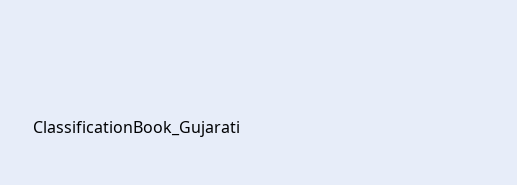ClassificationBook_Gujarati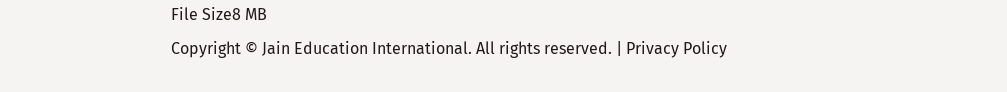File Size8 MB
Copyright © Jain Education International. All rights reserved. | Privacy Policy